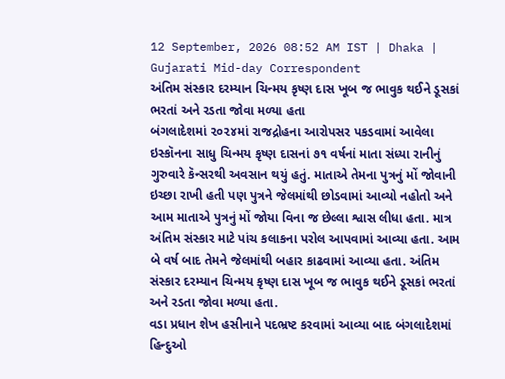12 September, 2026 08:52 AM IST | Dhaka | Gujarati Mid-day Correspondent
અંતિમ સંસ્કાર દરમ્યાન ચિન્મય કૃષ્ણ દાસ ખૂબ જ ભાવુક થઈને ડૂસકાં ભરતાં અને રડતા જોવા મળ્યા હતા
બંગલાદેશમાં ૨૦૨૪માં રાજદ્રોહના આરોપસર પકડવામાં આવેલા ઇસ્કૉનના સાધુ ચિન્મય કૃષ્ણ દાસનાં ૭૧ વર્ષનાં માતા સંધ્યા રાનીનું ગુરુવારે કૅન્સરથી અવસાન થયું હતું. માતાએ તેમના પુત્રનું મોં જોવાની ઇચ્છા રાખી હતી પણ પુત્રને જેલમાંથી છોડવામાં આવ્યો નહોતો અને આમ માતાએ પુત્રનું મોં જોયા વિના જ છેલ્લા શ્વાસ લીધા હતા. માત્ર અંતિમ સંસ્કાર માટે પાંચ કલાકના પરોલ આપવામાં આવ્યા હતા. આમ બે વર્ષ બાદ તેમને જેલમાંથી બહાર કાઢવામાં આવ્યા હતા. અંતિમ સંસ્કાર દરમ્યાન ચિન્મય કૃષ્ણ દાસ ખૂબ જ ભાવુક થઈને ડૂસકાં ભરતાં અને રડતા જોવા મળ્યા હતા.
વડા પ્રધાન શેખ હસીનાને પદભ્રષ્ટ કરવામાં આવ્યા બાદ બંગલાદેશમાં હિન્દુઓ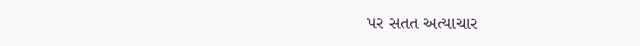પર સતત અત્યાચાર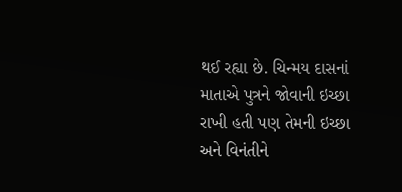થઈ રહ્યા છે. ચિન્મય દાસનાં માતાએ પુત્રને જોવાની ઇચ્છા રાખી હતી પણ તેમની ઇચ્છા અને વિનંતીને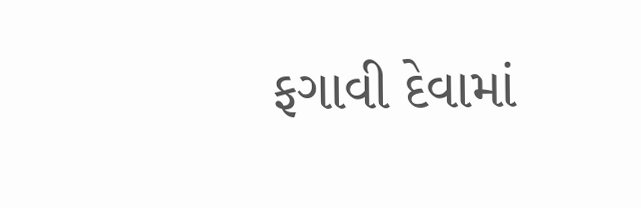ફગાવી દેવામાં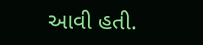આવી હતી.